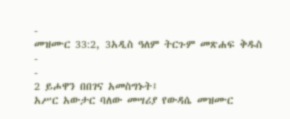-
መዝሙር 33:2, 3አዲስ ዓለም ትርጉም መጽሐፍ ቅዱስ
-
-
2 ይሖዋን በበገና አመስግኑት፤
አሥር አውታር ባለው መሣሪያ የውዳሴ መዝሙር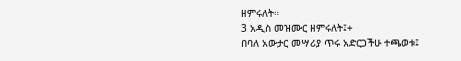ዘምሩለት።
3 አዲስ መዝሙር ዘምሩለት፤+
በባለ አውታር መሣሪያ ጥሩ አድርጋችሁ ተጫወቱ፤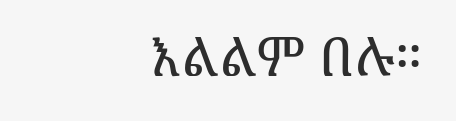እልልም በሉ።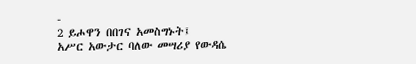-
2 ይሖዋን በበገና አመስግኑት፤
አሥር አውታር ባለው መሣሪያ የውዳሴ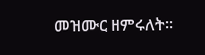መዝሙር ዘምሩለት።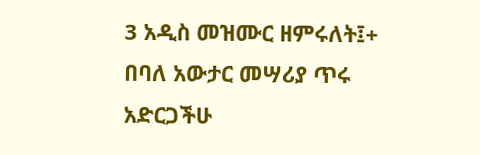3 አዲስ መዝሙር ዘምሩለት፤+
በባለ አውታር መሣሪያ ጥሩ አድርጋችሁ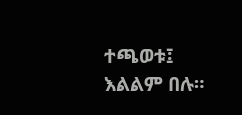ተጫወቱ፤ እልልም በሉ።